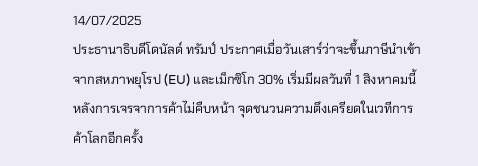14/07/2025
ประธานาธิบดีโดนัลด์ ทรัมป์ ประกาศเมื่อวันเสาร์ว่าจะขึ้นภาษีนำเข้าจากสหภาพยุโรป (EU) และเม็กซิโก 30% เริ่มมีผลวันที่ 1 สิงหาคมนี้ หลังการเจรจาการค้าไม่คืบหน้า จุดชนวนความตึงเครียดในเวทีการค้าโลกอีกครั้ง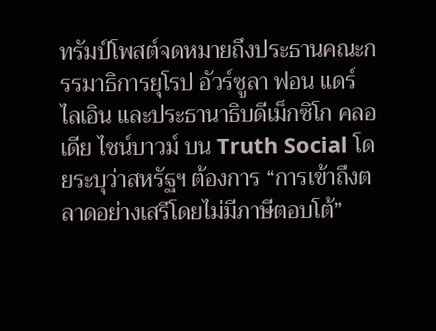ทรัมป์โพสต์จดหมายถึงประธานคณะกรรมาธิการยุโรป อัวร์ซูลา ฟอน แดร์ ไลเอิน และประธานาธิบดีเม็กซิโก คลอเดีย ไชน์บาวม์ บน Truth Social โดยระบุว่าสหรัฐฯ ต้องการ “การเข้าถึงตลาดอย่างเสรีโดยไม่มีภาษีตอบโต้”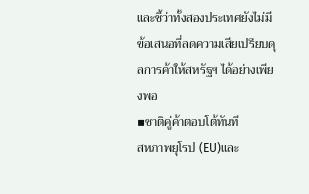และชี้ว่าทั้งสองประเทศยังไม่มีข้อเสนอที่ลดความเสียเปรียบดุลการค้าให้สหรัฐฯ ได้อย่างเพียงพอ
▪ชาติคู่ค้าตอบโต้ทันที
สหภาพยุโรป (EU)และ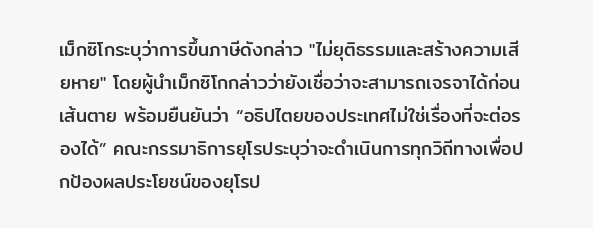เม็กซิโกระบุว่าการขึ้นภาษีดังกล่าว "ไม่ยุติธรรมและสร้างความเสียหาย" โดยผู้นำเม็กซิโกกล่าวว่ายังเชื่อว่าจะสามารถเจรจาได้ก่อนเส้นตาย พร้อมยืนยันว่า “อธิปไตยของประเทศไม่ใช่เรื่องที่จะต่อรองได้” คณะกรรมาธิการยุโรประบุว่าจะดำเนินการทุกวิถีทางเพื่อปกป้องผลประโยชน์ของยุโรป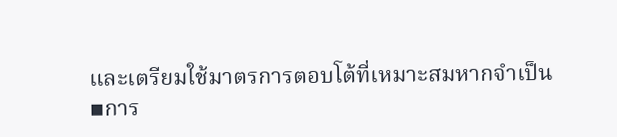และเตรียมใช้มาตรการตอบโต้ที่เหมาะสมหากจำเป็น
▪การ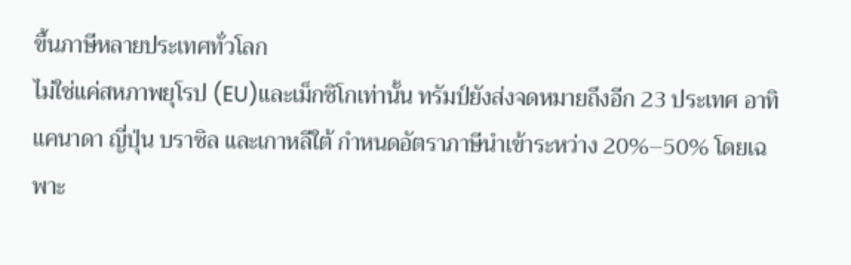ขึ้นภาษีหลายประเทศทั่วโลก
ไม่ใช่แค่สหภาพยุโรป (EU)และเม็กซิโกเท่านั้น ทรัมป์ยังส่งจดหมายถึงอีก 23 ประเทศ อาทิ แคนาดา ญี่ปุ่น บราซิล และเกาหลีใต้ กำหนดอัตราภาษีนำเข้าระหว่าง 20%–50% โดยเฉพาะ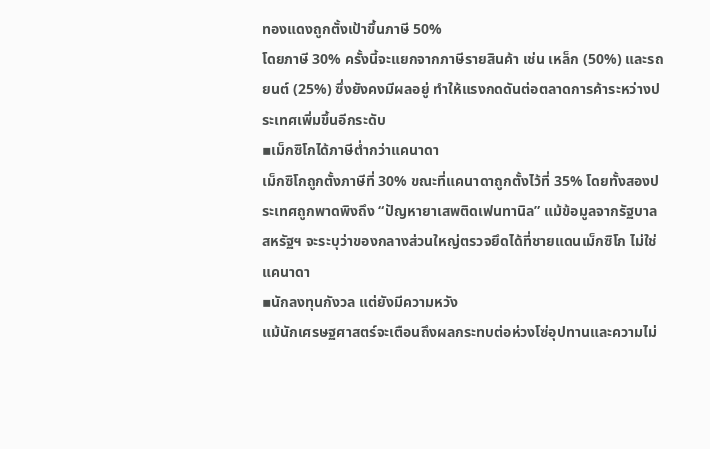ทองแดงถูกตั้งเป้าขึ้นภาษี 50%
โดยภาษี 30% ครั้งนี้จะแยกจากภาษีรายสินค้า เช่น เหล็ก (50%) และรถยนต์ (25%) ซึ่งยังคงมีผลอยู่ ทำให้แรงกดดันต่อตลาดการค้าระหว่างประเทศเพิ่มขึ้นอีกระดับ
▪เม็กซิโกได้ภาษีต่ำกว่าแคนาดา
เม็กซิโกถูกตั้งภาษีที่ 30% ขณะที่แคนาดาถูกตั้งไว้ที่ 35% โดยทั้งสองประเทศถูกพาดพิงถึง “ปัญหายาเสพติดเฟนทานิล” แม้ข้อมูลจากรัฐบาลสหรัฐฯ จะระบุว่าของกลางส่วนใหญ่ตรวจยึดได้ที่ชายแดนเม็กซิโก ไม่ใช่แคนาดา
▪นักลงทุนกังวล แต่ยังมีความหวัง
แม้นักเศรษฐศาสตร์จะเตือนถึงผลกระทบต่อห่วงโซ่อุปทานและความไม่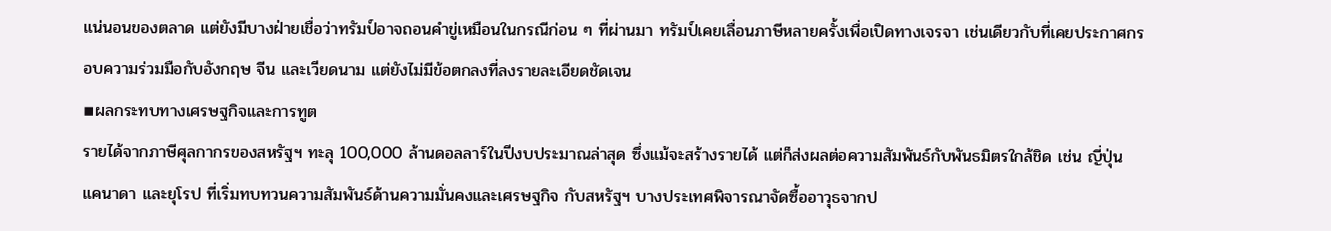แน่นอนของตลาด แต่ยังมีบางฝ่ายเชื่อว่าทรัมป์อาจถอนคำขู่เหมือนในกรณีก่อน ๆ ที่ผ่านมา ทรัมป์เคยเลื่อนภาษีหลายครั้งเพื่อเปิดทางเจรจา เช่นเดียวกับที่เคยประกาศกรอบความร่วมมือกับอังกฤษ จีน และเวียดนาม แต่ยังไม่มีข้อตกลงที่ลงรายละเอียดชัดเจน
▪ผลกระทบทางเศรษฐกิจและการทูต
รายได้จากภาษีศุลกากรของสหรัฐฯ ทะลุ 100,000 ล้านดอลลาร์ในปีงบประมาณล่าสุด ซึ่งแม้จะสร้างรายได้ แต่ก็ส่งผลต่อความสัมพันธ์กับพันธมิตรใกล้ชิด เช่น ญี่ปุ่น แคนาดา และยุโรป ที่เริ่มทบทวนความสัมพันธ์ด้านความมั่นคงและเศรษฐกิจ กับสหรัฐฯ บางประเทศพิจารณาจัดซื้ออาวุธจากป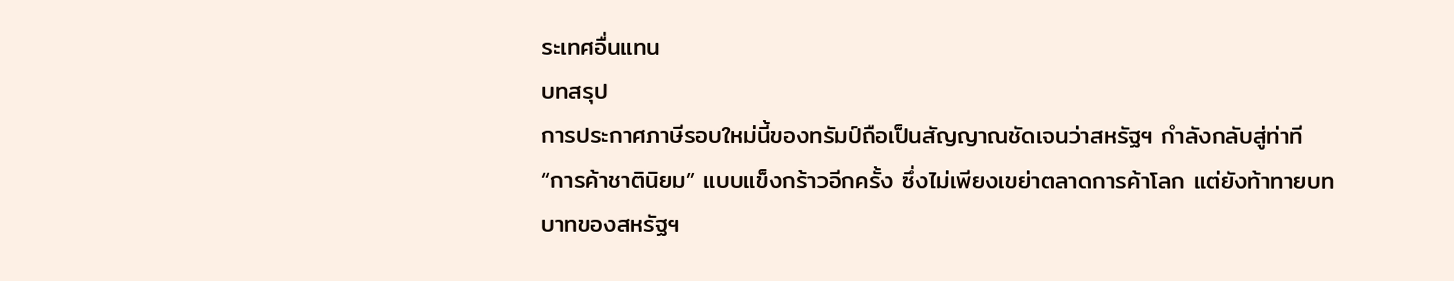ระเทศอื่นแทน
บทสรุป
การประกาศภาษีรอบใหม่นี้ของทรัมป์ถือเป็นสัญญาณชัดเจนว่าสหรัฐฯ กำลังกลับสู่ท่าที “การค้าชาตินิยม” แบบแข็งกร้าวอีกครั้ง ซึ่งไม่เพียงเขย่าตลาดการค้าโลก แต่ยังท้าทายบทบาทของสหรัฐฯ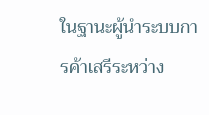ในฐานะผู้นำระบบการค้าเสรีระหว่าง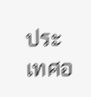ประเทศอ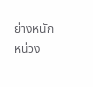ย่างหนักหน่วง